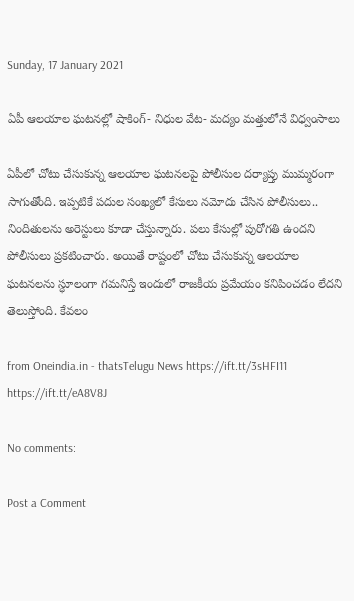Sunday, 17 January 2021

ఏపీ ఆలయాల ఘటనల్లో షాకింగ్‌- నిధుల వేట- మద్యం మత్తులోనే విధ్వంసాలు

ఏపీలో చోటు చేసుకున్న ఆలయాల ఘటనలపై పోలీసుల దర్యాప్తు ముమ్మరంగా సాగుతోంది. ఇప్పటికే పదుల సంఖ్యలో కేసులు నమోదు చేసిన పోలీసులు.. నిందితులను అరెస్టులు కూడా చేస్తున్నారు. పలు కేసుల్లో పురోగతి ఉందని పోలీసులు ప్రకటించారు. అయితే రాష్టంలో చోటు చేసుకున్న ఆలయాల ఘటనలను స్ధూలంగా గమనిస్తే ఇందులో రాజకీయ ప్రమేయం కనిపించడం లేదని తెలుస్తోంది. కేవలం

from Oneindia.in - thatsTelugu News https://ift.tt/3sHFI11
https://ift.tt/eA8V8J

No comments:

Post a Comment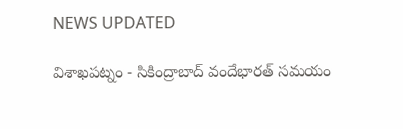NEWS UPDATED

విశాఖపట్నం - సికింద్రాబాద్ వందేభారత్ సమయం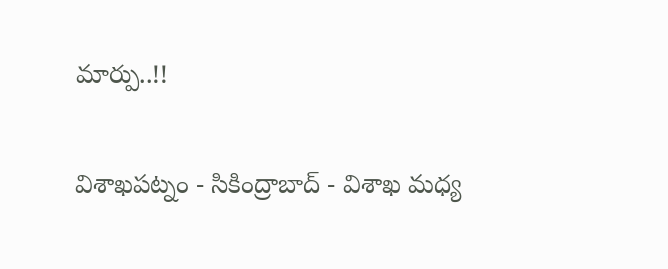మార్పు..!!

విశాఖపట్నం - సికింద్రాబాద్ - విశాఖ మధ్య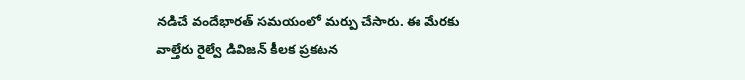నడిచే వందేభారత్ సమయంలో మర్పు చేసారు. ఈ మేరకు వాల్తేరు రైల్వే డివిజన్ కీలక ప్రకటన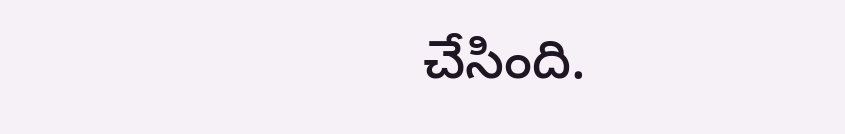చేసింది.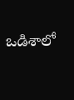ఒడిశాలో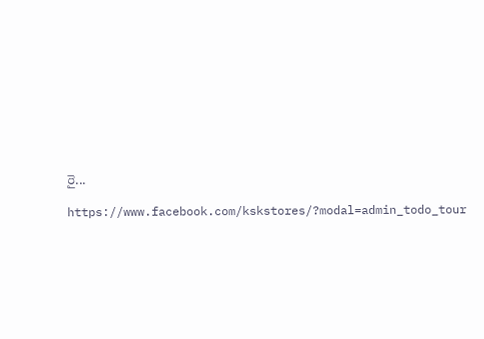రై...

https://www.facebook.com/kskstores/?modal=admin_todo_tour